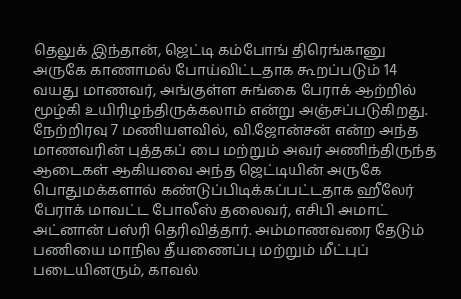தெலுக் இந்தான், ஜெட்டி கம்போங் திரெங்கானு அருகே காணாமல் போய்விட்டதாக கூறப்படும் 14 வயது மாணவர், அங்குள்ள சுங்கை பேராக் ஆற்றில் மூழ்கி உயிரிழந்திருக்கலாம் என்று அஞ்சப்படுகிறது.
நேற்றிரவு 7 மணியளவில், வி.ஜோன்சன் என்ற அந்த மாணவரின் புத்தகப் பை மற்றும் அவர் அணிந்திருந்த ஆடைகள் ஆகியவை அந்த ஜெட்டியின் அருகே பொதுமக்களால் கண்டுப்பிடிக்கப்பட்டதாக ஹீலேர் பேராக் மாவட்ட போலீஸ் தலைவர், எசிபி அமாட் அட்னான் பஸ்ரி தெரிவித்தார். அம்மாணவரை தேடும் பணியை மாநில தீயணைப்பு மற்றும் மீட்புப் படையினரும், காவல்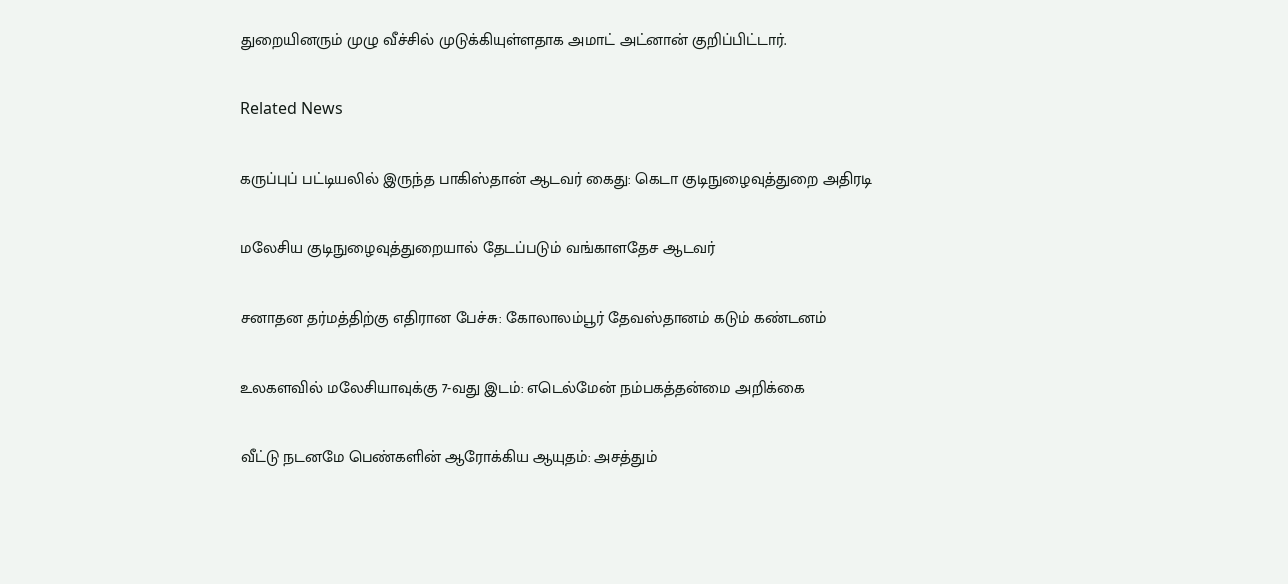துறையினரும் முழு வீச்சில் முடுக்கியுள்ளதாக அமாட் அட்னான் குறிப்பிட்டார்.

Related News

கருப்புப் பட்டியலில் இருந்த பாகிஸ்தான் ஆடவர் கைது: கெடா குடிநுழைவுத்துறை அதிரடி

மலேசிய குடிநுழைவுத்துறையால் தேடப்படும் வங்காளதேச ஆடவர்

சனாதன தர்மத்திற்கு எதிரான பேச்சு: கோலாலம்பூர் தேவஸ்தானம் கடும் கண்டனம்

உலகளவில் மலேசியாவுக்கு 7-வது இடம்: எடெல்மேன் நம்பகத்தன்மை அறிக்கை

வீட்டு நடனமே பெண்களின் ஆரோக்கிய ஆயுதம்: அசத்தும்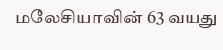மலேசியாவின் 63 வயது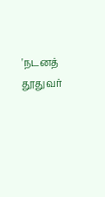'நடனத் தூதுவர்